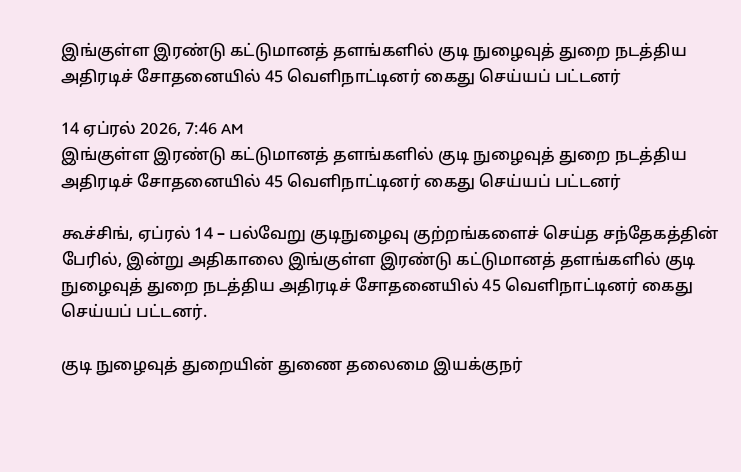இங்குள்ள இரண்டு கட்டுமானத் தளங்களில் குடி நுழைவுத் துறை நடத்திய அதிரடிச் சோதனையில் 45 வெளிநாட்டினர் கைது செய்யப் பட்டனர்

14 ஏப்ரல் 2026, 7:46 AM
இங்குள்ள இரண்டு கட்டுமானத் தளங்களில் குடி நுழைவுத் துறை நடத்திய அதிரடிச் சோதனையில் 45 வெளிநாட்டினர் கைது செய்யப் பட்டனர்

கூச்சிங், ஏப்ரல் 14 – பல்வேறு குடிநுழைவு குற்றங்களைச் செய்த சந்தேகத்தின் பேரில், இன்று அதிகாலை இங்குள்ள இரண்டு கட்டுமானத் தளங்களில் குடி நுழைவுத் துறை நடத்திய அதிரடிச் சோதனையில் 45 வெளிநாட்டினர் கைது செய்யப் பட்டனர்.

குடி நுழைவுத் துறையின் துணை தலைமை இயக்குநர்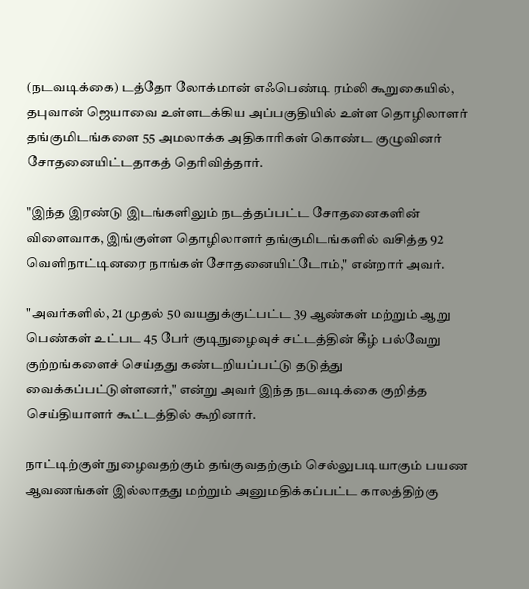(நடவடிக்கை) டத்தோ லோக்மான் எஃபெண்டி ரம்லி கூறுகையில், தபுவான் ஜெயாவை உள்ளடக்கிய அப்பகுதியில் உள்ள தொழிலாளர் தங்குமிடங்களை 55 அமலாக்க அதிகாரிகள் கொண்ட குழுவினர் சோதனையிட்டதாகத் தெரிவித்தார்.

"இந்த இரண்டு இடங்களிலும் நடத்தப்பட்ட சோதனைகளின் விளைவாக, இங்குள்ள தொழிலாளர் தங்குமிடங்களில் வசித்த 92 வெளிநாட்டினரை நாங்கள் சோதனையிட்டோம்," என்றார் அவர்.

"அவர்களில், 21 முதல் 50 வயதுக்குட்பட்ட 39 ஆண்கள் மற்றும் ஆறு பெண்கள் உட்பட 45 பேர் குடிநுழைவுச் சட்டத்தின் கீழ் பல்வேறு குற்றங்களைச் செய்தது கண்டறியப்பட்டு தடுத்து வைக்கப்பட்டுள்ளனர்," என்று அவர் இந்த நடவடிக்கை குறித்த செய்தியாளர் கூட்டத்தில் கூறினார்.

நாட்டிற்குள் நுழைவதற்கும் தங்குவதற்கும் செல்லுபடியாகும் பயண ஆவணங்கள் இல்லாதது மற்றும் அனுமதிக்கப்பட்ட காலத்திற்கு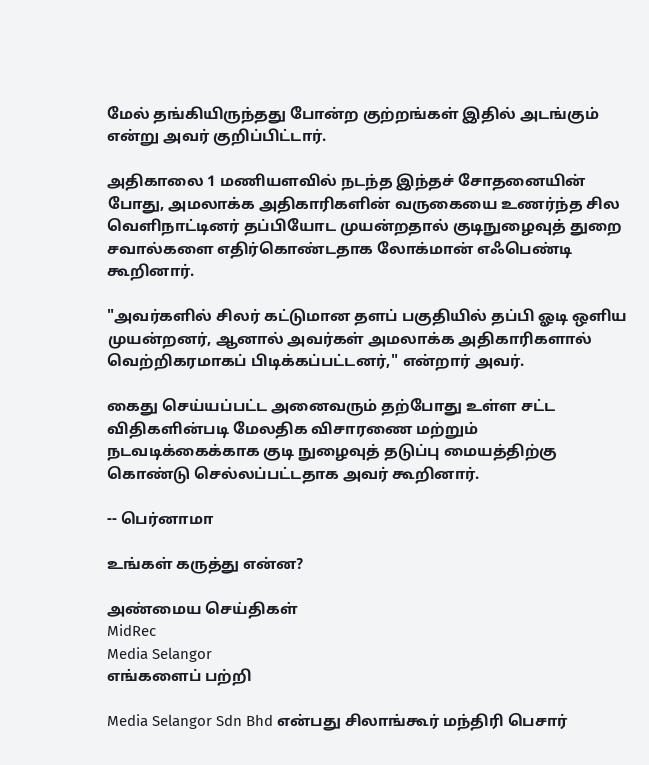மேல் தங்கியிருந்தது போன்ற குற்றங்கள் இதில் அடங்கும் என்று அவர் குறிப்பிட்டார்.

அதிகாலை 1 மணியளவில் நடந்த இந்தச் சோதனையின் போது, அமலாக்க அதிகாரிகளின் வருகையை உணர்ந்த சில வெளிநாட்டினர் தப்பியோட முயன்றதால் குடிநுழைவுத் துறை சவால்களை எதிர்கொண்டதாக லோக்மான் எஃபெண்டி கூறினார்.

"அவர்களில் சிலர் கட்டுமான தளப் பகுதியில் தப்பி ஓடி ஒளிய முயன்றனர், ஆனால் அவர்கள் அமலாக்க அதிகாரிகளால் வெற்றிகரமாகப் பிடிக்கப்பட்டனர்," என்றார் அவர்.

கைது செய்யப்பட்ட அனைவரும் தற்போது உள்ள சட்ட விதிகளின்படி மேலதிக விசாரணை மற்றும் நடவடிக்கைக்காக குடி நுழைவுத் தடுப்பு மையத்திற்கு கொண்டு செல்லப்பட்டதாக அவர் கூறினார்.

-- பெர்னாமா

உங்கள் கருத்து என்ன?

அண்மைய செய்திகள்
MidRec
Media Selangor
எங்களைப் பற்றி

Media Selangor Sdn Bhd என்பது சிலாங்கூர் மந்திரி பெசார்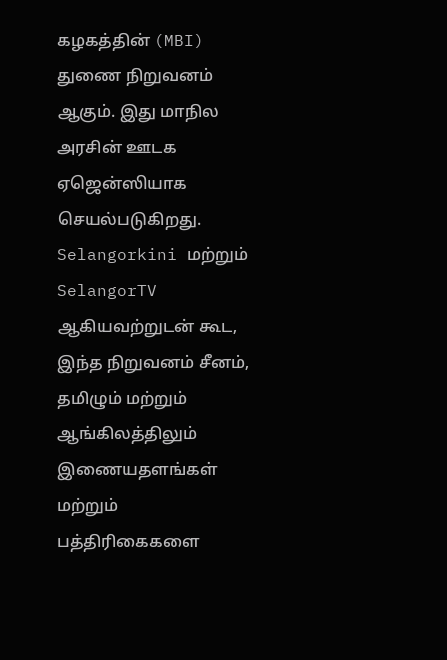கழகத்தின் (MBI) துணை நிறுவனம் ஆகும். இது மாநில அரசின் ஊடக ஏஜென்ஸியாக செயல்படுகிறது. Selangorkini மற்றும் SelangorTV ஆகியவற்றுடன் கூட, இந்த நிறுவனம் சீனம், தமிழும் மற்றும் ஆங்கிலத்திலும் இணையதளங்கள் மற்றும் பத்திரிகைகளை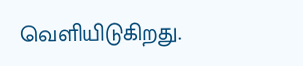வெளியிடுகிறது.